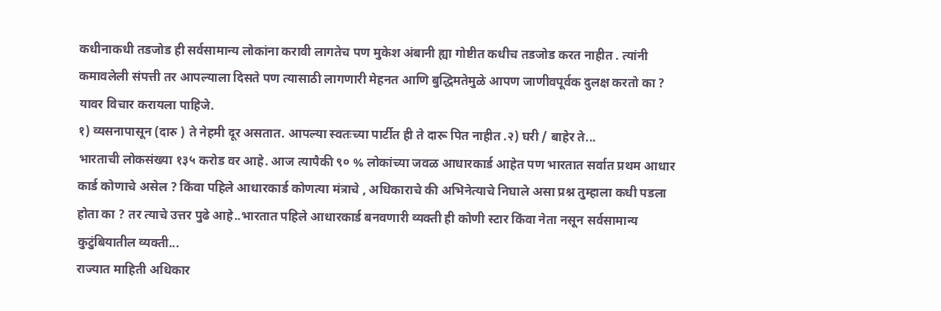कधीनाकधी तडजोड ही सर्वसामान्य लोकांना करावी लागतेच पण मुकेश अंबानी ह्या गोष्टीत कधीच तडजोड करत नाहीत . त्यांनी कमावलेली संपत्ती तर आपल्याला दिसते पण त्यासाठी लागणारी मेहनत आणि बुद्धिमतेमुळे आपण जाणीवपूर्वक दुलक्ष करतो का ? यावर विचार करायला पाहिजे.
१) व्यसनापासून (दारु ) ते नेहमी दूर असतात. आपल्या स्वतःच्या पार्टीत ही ते दारू पित नाहीत .२) घरी / बाहेर ते...
भारताची लोकसंख्या १३५ करोड वर आहे. आज त्यापैकी ९० % लोकांच्या जवळ आधारकार्ड आहेत पण भारतात सर्वात प्रथम आधार कार्ड कोणाचे असेल ? किंवा पहिले आधारकार्ड कोणत्या मंत्राचे , अधिकाराचे की अभिनेत्याचे निघाले असा प्रश्न तुम्हाला कधी पडला होता का ? तर त्याचे उत्तर पुढे आहे..भारतात पहिले आधारकार्ड बनवणारी व्यक्ती ही कोणी स्टार किंवा नेता नसून सर्वसामान्य कुटुंबियातील व्यक्ती...
राज्यात माहिती अधिकार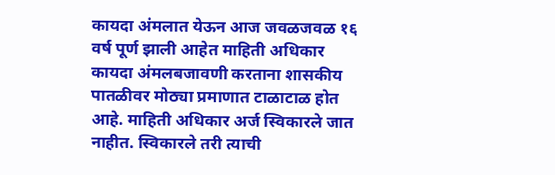कायदा अंमलात येऊन आज जवळजवळ १६ वर्ष पूर्ण झाली आहेत माहिती अधिकार कायदा अंमलबजावणी करताना शासकीय पातळीवर मोठ्या प्रमाणात टाळाटाळ होत आहे. माहिती अधिकार अर्ज स्विकारले जात नाहीत. स्विकारले तरी त्याची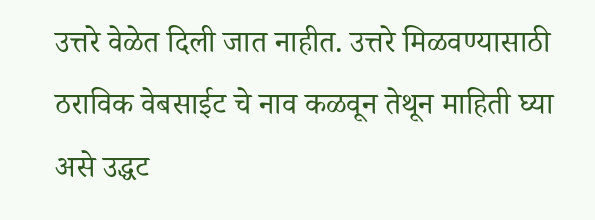उत्तरे वेळेत दिली जात नाहीत. उत्तरे मिळवण्यासाठी ठराविक वेबसाईट चे नाव कळवून तेथून माहिती घ्या असे उद्धट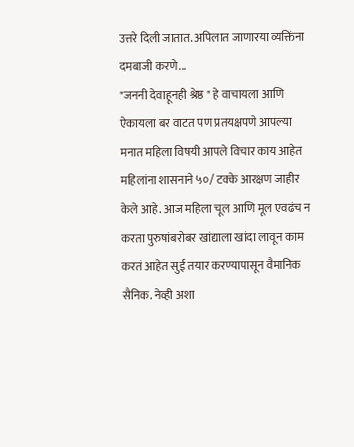उत्तरे दिली जातात. अपिलात जाणारया व्यक्तिंना दमबाजी करणे...
"जननी देवाहूनही श्रेष्ठ " हे वाचायला आणि ऐकायला बर वाटत पण प्रतयक्षपणे आपल्या मनात महिला विषयी आपले विचार काय आहेत महिलांना शासनाने ५०/ टक्के आरक्षण जाहीर केले आहे. आज महिला चूल आणि मूल एवढंच न करता पुरुषांबरोबर खांद्याला खांदा लावून काम करतं आहेत सुई तयार करण्यापासून वैमानिक सैनिक. नेव्ही अशा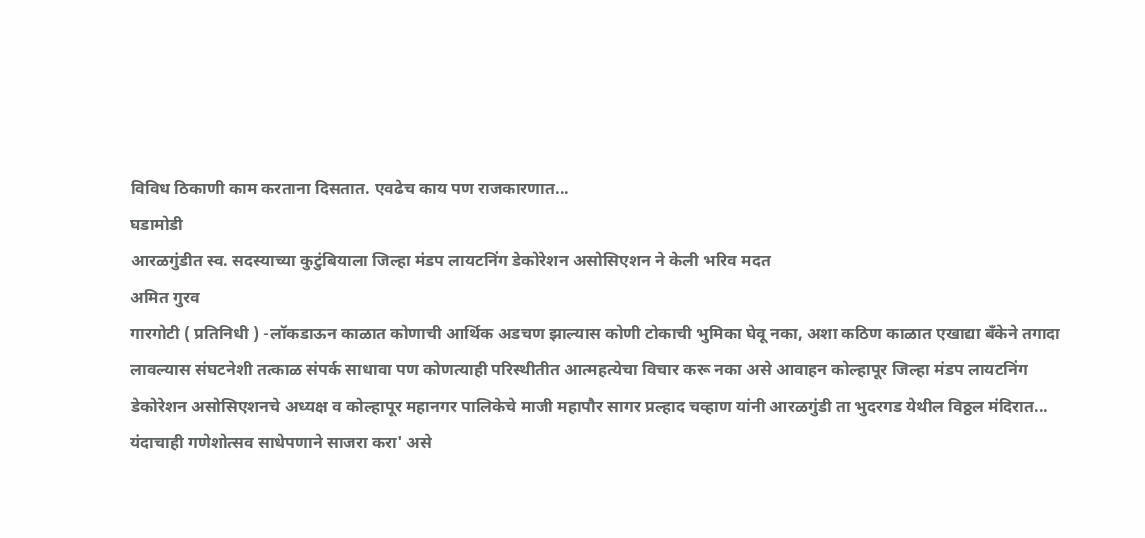विविध ठिकाणी काम करताना दिसतात. एवढेच काय पण राजकारणात...
घडामोडी
आरळगुंडीत स्व. सदस्याच्या कुटुंबियाला जिल्हा मंडप लायटनिंग डेकोरेशन असोसिएशन ने केली भरिव मदत
अमित गुरव
गारगोटी ( प्रतिनिधी ) -लॉकडाऊन काळात कोणाची आर्थिक अडचण झाल्यास कोणी टोकाची भुमिका घेवू नका, अशा कठिण काळात एखाद्या बँकेने तगादा लावल्यास संघटनेशी तत्काळ संपर्क साधावा पण कोणत्याही परिस्थीतीत आत्महत्येचा विचार करू नका असे आवाहन कोल्हापूर जिल्हा मंडप लायटनिंग डेकोरेशन असोसिएशनचे अध्यक्ष व कोल्हापूर महानगर पालिकेचे माजी महापौर सागर प्रल्हाद चव्हाण यांनी आरळगुंडी ता भुदरगड येथील विठ्ठल मंदिरात...
यंदाचाही गणेशोत्सव साधेपणाने साजरा करा' असे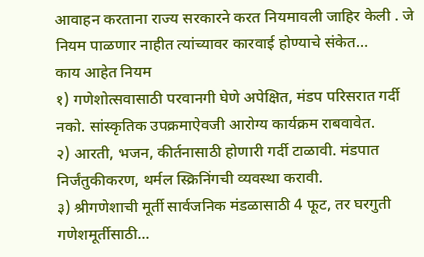आवाहन करताना राज्य सरकारने करत नियमावली जाहिर केली . जे नियम पाळणार नाहीत त्यांच्यावर कारवाई होण्याचे संकेत…
काय आहेत नियम
१) गणेशोत्सवासाठी परवानगी घेणे अपेक्षित, मंडप परिसरात गर्दी नको. सांस्कृतिक उपक्रमाऐवजी आरोग्य कार्यक्रम राबवावेत.
२) आरती, भजन, कीर्तनासाठी होणारी गर्दी टाळावी. मंडपात निर्जंतुकीकरण, थर्मल स्क्रिनिंगची व्यवस्था करावी.
३) श्रीगणेशाची मूर्ती सार्वजनिक मंडळासाठी 4 फूट, तर घरगुती गणेशमूर्तीसाठी...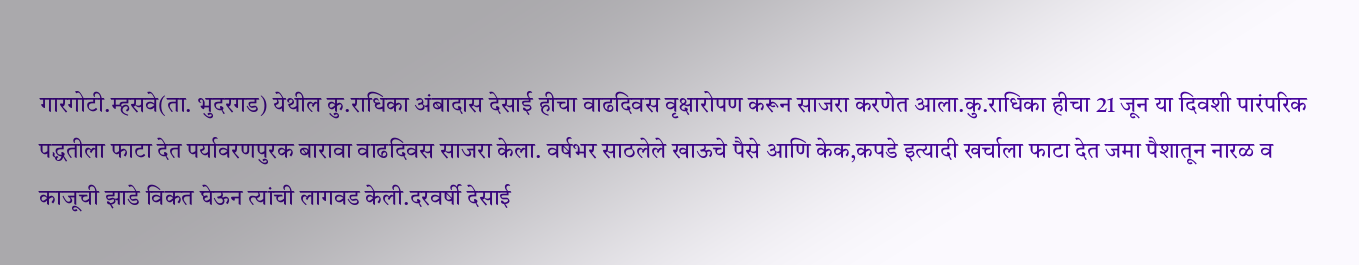गारगोटी.म्हसवे(ता. भुदरगड) येथील कु.राधिका अंबादास देसाई हीचा वाढदिवस वृक्षारोपण करून साजरा करणेत आला.कु.राधिका हीचा 21 जून या दिवशी पारंपरिक पद्धतीला फाटा देत पर्यावरणपुरक बारावा वाढदिवस साजरा केला. वर्षभर साठलेले खाऊचे पैसे आणि केक,कपडे इत्यादी खर्चाला फाटा देत जमा पैशातून नारळ व काजूची झाडे विकत घेऊन त्यांची लागवड केली.दरवर्षी देसाई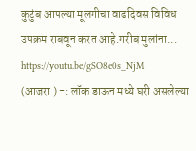कुटुंब आपल्या मूलगीचा वाढदिवस विविध उपक्रम राबवून करत आहे.गरीब मुलांना...
https://youtu.be/gSO8e0s_NjM
(आजरा ) -: लॉक डाऊन मध्ये घरी असलेल्या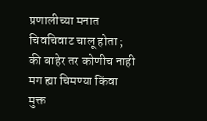प्रणालीच्या मनात चिवचिवाट चालू होता ; की बाहेर तर कोणीच नाही मग ह्या चिमण्या किंवा मुक्त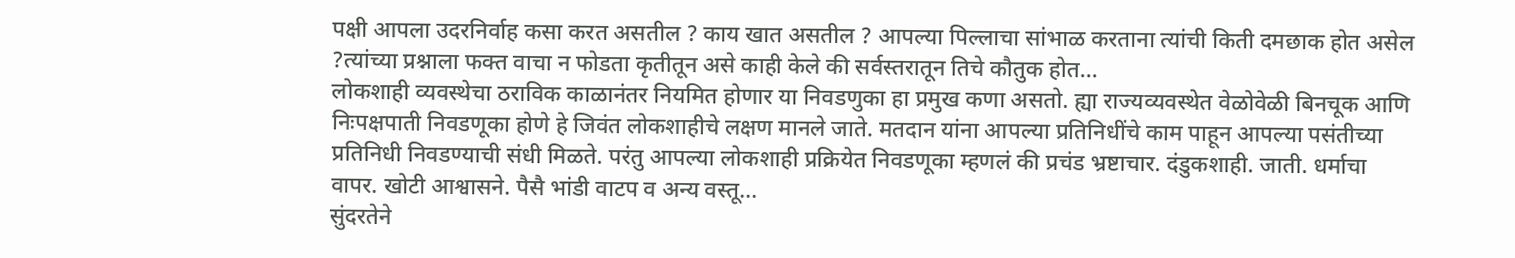पक्षी आपला उदरनिर्वाह कसा करत असतील ? काय खात असतील ? आपल्या पिल्लाचा सांभाळ करताना त्यांची किती दमछाक होत असेल ?त्यांच्या प्रश्नाला फक्त वाचा न फोडता कृतीतून असे काही केले की सर्वस्तरातून तिचे कौतुक होत...
लोकशाही व्यवस्थेचा ठराविक काळानंतर नियमित होणार या निवडणुका हा प्रमुख कणा असतो. ह्या राज्यव्यवस्थेत वेळोवेळी बिनचूक आणि निःपक्षपाती निवडणूका होणे हे जिवंत लोकशाहीचे लक्षण मानले जाते. मतदान यांना आपल्या प्रतिनिधींचे काम पाहून आपल्या पसंतीच्या प्रतिनिधी निवडण्याची संधी मिळते. परंतु आपल्या लोकशाही प्रक्रियेत निवडणूका म्हणलं की प्रचंड भ्रष्टाचार. दंडुकशाही. जाती. धर्माचा वापर. खोटी आश्वासने. पैसै भांडी वाटप व अन्य वस्तू...
सुंदरतेने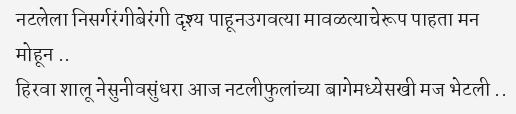नटलेला निसर्गरंगीबेरंगी दृश्य पाहूनउगवत्या मावळत्याचेरूप पाहता मन मोहून ..
हिरवा शालू नेसुनीवसुंधरा आज नटलीफुलांच्या बागेमध्येसखी मज भेटली ..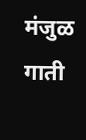मंजुळ गाती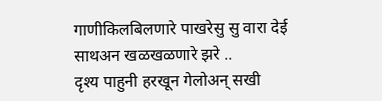गाणीकिलबिलणारे पाखरेसु सु वारा देई साथअन खळखळणारे झरे ..
दृश्य पाहुनी हरखून गेलोअन् सखी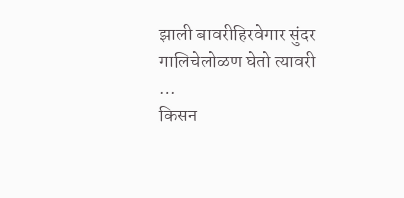झाली बावरीहिरवेगार सुंदर गालिचेलोळण घेतो त्यावरी …
किसन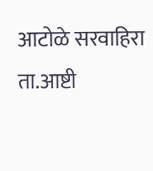आटोळे सरवाहिरा ता.आष्टी